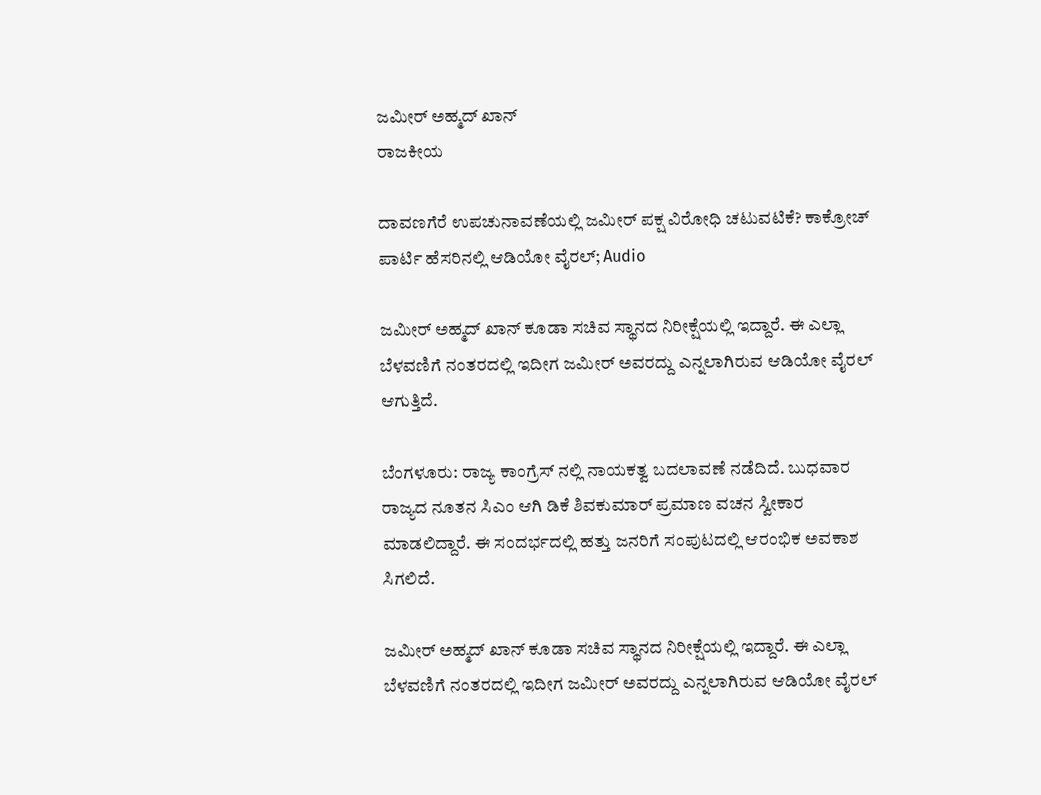ಜಮೀರ್ ಅಹ್ಮದ್ ಖಾನ್
ರಾಜಕೀಯ

ದಾವಣಗೆರೆ ಉಪಚುನಾವಣೆಯಲ್ಲಿ ಜಮೀರ್ ಪಕ್ಷ ವಿರೋಧಿ ಚಟುವಟಿಕೆ? ಕಾಕ್ರೋಚ್ ಪಾರ್ಟಿ ಹೆಸರಿನಲ್ಲಿ ಆಡಿಯೋ ವೈರಲ್; Audio

ಜಮೀರ್ ಅಹ್ಮದ್ ಖಾನ್ ಕೂಡಾ ಸಚಿವ ಸ್ಥಾನದ ನಿರೀಕ್ಷೆಯಲ್ಲಿ ಇದ್ದಾರೆ. ಈ ಎಲ್ಲಾ ಬೆಳವಣಿಗೆ ನಂತರದಲ್ಲಿ ಇದೀಗ ಜಮೀರ್ ಅವರದ್ದು ಎನ್ನಲಾಗಿರುವ ಆಡಿಯೋ ವೈರಲ್ ಆಗುತ್ತಿದೆ.

ಬೆಂಗಳೂರು: ರಾಜ್ಯ ಕಾಂಗ್ರೆಸ್ ನಲ್ಲಿ ನಾಯಕತ್ವ ಬದಲಾವಣೆ ನಡೆದಿದೆ. ಬುಧವಾರ ರಾಜ್ಯದ ನೂತನ ಸಿಎಂ ಆಗಿ ಡಿಕೆ ಶಿವಕುಮಾರ್ ಪ್ರಮಾಣ ವಚನ ಸ್ವೀಕಾರ ಮಾಡಲಿದ್ದಾರೆ. ಈ ಸಂದರ್ಭದಲ್ಲಿ ಹತ್ತು ಜನರಿಗೆ ಸಂಪುಟದಲ್ಲಿ ಆರಂಭಿಕ ಅವಕಾಶ ಸಿಗಲಿದೆ.

ಜಮೀರ್ ಅಹ್ಮದ್ ಖಾನ್ ಕೂಡಾ ಸಚಿವ ಸ್ಥಾನದ ನಿರೀಕ್ಷೆಯಲ್ಲಿ ಇದ್ದಾರೆ. ಈ ಎಲ್ಲಾ ಬೆಳವಣಿಗೆ ನಂತರದಲ್ಲಿ ಇದೀಗ ಜಮೀರ್ ಅವರದ್ದು ಎನ್ನಲಾಗಿರುವ ಆಡಿಯೋ ವೈರಲ್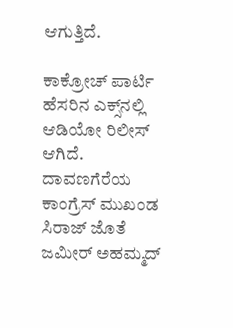ಆಗುತ್ತಿದೆ.

ಕಾಕ್ರೋಚ್ ಪಾರ್ಟಿ ಹೆಸರಿನ ಎಕ್ಸ್‌ನಲ್ಲಿ ಆಡಿಯೋ ರಿಲೀಸ್ ಆಗಿದೆ. ದಾವಣಗೆರೆಯ ಕಾಂಗ್ರೆಸ್ ಮುಖಂಡ ಸಿರಾಜ್ ಜೊತೆ ಜಮೀರ್ ಅಹಮ್ಮದ್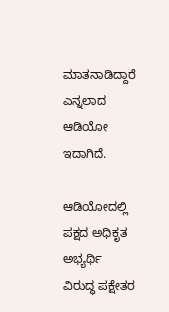ಮಾತನಾಡಿದ್ದಾರೆ ಎನ್ನಲಾದ ಆಡಿಯೋ ಇದಾಗಿದೆ.

ಆಡಿಯೋದಲ್ಲಿ ಪಕ್ಷದ ಅಧಿಕೃತ ಅಭ್ಯರ್ಥಿ ವಿರುದ್ಧ ಪಕ್ಷೇತರ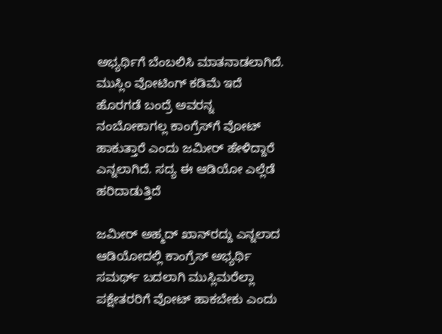ಅಭ್ಯರ್ಥಿಗೆ ಬೆಂಬಲಿಸಿ ಮಾತನಾಡಲಾಗಿದೆ. ಮುಸ್ಲಿಂ ವೋಟಿಂಗ್ ಕಡಿಮೆ ಇದೆ ಹೊರಗಡೆ ಬಂದ್ರೆ ಅವರನ್ನ ನಂಬೋಕಾಗಲ್ಲ ಕಾಂಗ್ರೆಸ್‌ಗೆ ವೋಟ್ ಹಾಕುತ್ತಾರೆ ಎಂದು ಜಮೀರ್ ಹೇಳಿದ್ದಾರೆ ಎನ್ನಲಾಗಿದೆ. ಸದ್ಯ ಈ ಆಡಿಯೋ ಎಲ್ಲೆಡೆ ಹರಿದಾಡುತ್ತಿದೆ

ಜಮೀರ್‌ ಅಹ್ಮದ್‌ ಖಾನ್‌ರದ್ದು ಎನ್ನಲಾದ ಆಡಿಯೋದಲ್ಲಿ ಕಾಂಗ್ರೆಸ್ ಅಭ್ಯರ್ಥಿ ಸಮರ್ಥ್ ಬದಲಾಗಿ ಮುಸ್ಲಿಮರೆಲ್ಲಾ ಪಕ್ಷೇತರರಿಗೆ ವೋಟ್‌ ಹಾಕಬೇಕು ಎಂದು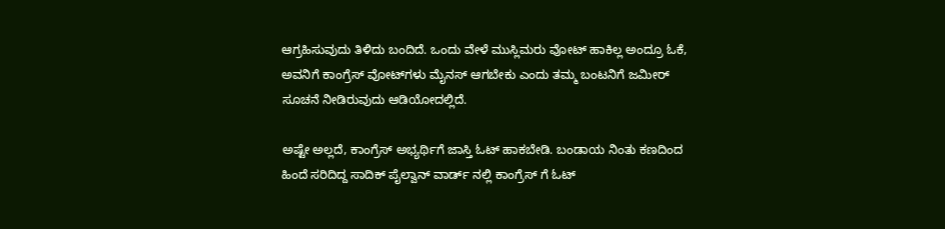ಆಗ್ರಹಿಸುವುದು ತಿಳಿದು ಬಂದಿದೆ. ಒಂದು ವೇಳೆ ಮುಸ್ಲಿಮರು ವೋಟ್‌ ಹಾಕಿಲ್ಲ ಅಂದ್ರೂ ಓಕೆ, ಅವನಿಗೆ ಕಾಂಗ್ರೆಸ್‌ ವೋಟ್‌ಗಳು ಮೈನಸ್‌ ಆಗಬೇಕು ಎಂದು ತಮ್ಮ ಬಂಟನಿಗೆ ಜಮೀರ್ ಸೂಚನೆ ನೀಡಿರುವುದು ಆಡಿಯೋದಲ್ಲಿದೆ.

ಅಷ್ಟೇ ಅಲ್ಲದೆ, ಕಾಂಗ್ರೆಸ್ ಅಭ್ಯರ್ಥಿಗೆ ಜಾಸ್ತಿ ಓಟ್ ಹಾಕಬೇಡಿ. ಬಂಡಾಯ ನಿಂತು ಕಣದಿಂದ ಹಿಂದೆ ಸರಿದಿದ್ದ ಸಾದಿಕ್ ಪೈಲ್ವಾನ್ ವಾರ್ಡ್ ನಲ್ಲಿ ಕಾಂಗ್ರೆಸ್ ಗೆ ಓಟ್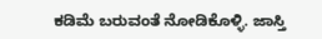ಕಡಿಮೆ ಬರುವಂತೆ ನೋಡಿಕೊಳ್ಳಿ. ಜಾಸ್ತಿ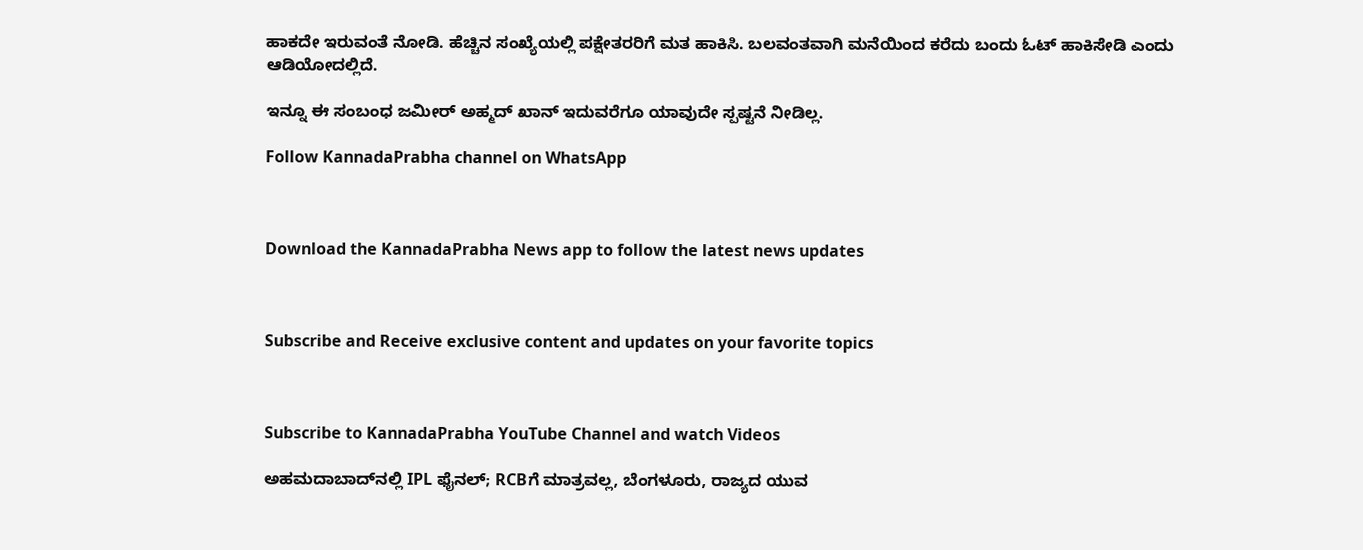ಹಾಕದೇ ಇರುವಂತೆ ನೋಡಿ. ಹೆಚ್ಚಿನ ಸಂಖ್ಯೆಯಲ್ಲಿ ಪಕ್ಷೇತರರಿಗೆ ಮತ ಹಾಕಿಸಿ. ಬಲವಂತವಾಗಿ ಮನೆಯಿಂದ ಕರೆದು ಬಂದು ಓಟ್ ಹಾಕಿಸೇಡಿ ಎಂದು ಆಡಿಯೋದಲ್ಲಿದೆ.

ಇನ್ನೂ ಈ ಸಂಬಂಧ ಜಮೀರ್ ಅಹ್ಮದ್ ಖಾನ್ ಇದುವರೆಗೂ ಯಾವುದೇ ಸ್ಪಷ್ಟನೆ ನೀಡಿಲ್ಲ.

Follow KannadaPrabha channel on WhatsApp



Download the KannadaPrabha News app to follow the latest news updates



Subscribe and Receive exclusive content and updates on your favorite topics



Subscribe to KannadaPrabha YouTube Channel and watch Videos

ಅಹಮದಾಬಾದ್‌ನಲ್ಲಿ IPL ಫೈನಲ್; RCBಗೆ ಮಾತ್ರವಲ್ಲ, ಬೆಂಗಳೂರು, ರಾಜ್ಯದ ಯುವ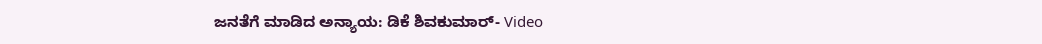ಜನತೆಗೆ ಮಾಡಿದ ಅನ್ಯಾಯ: ಡಿಕೆ ಶಿವಕುಮಾರ್- Video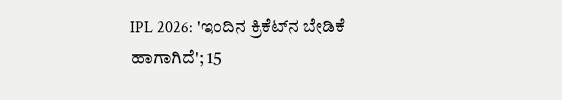IPL 2026: 'ಇಂದಿನ ಕ್ರಿಕೆಟ್‌ನ ಬೇಡಿಕೆ ಹಾಗಾಗಿದೆ'; 15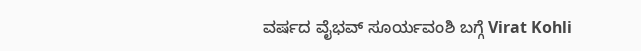ವರ್ಷದ ವೈಭವ್ ಸೂರ್ಯವಂಶಿ ಬಗ್ಗೆ Virat Kohli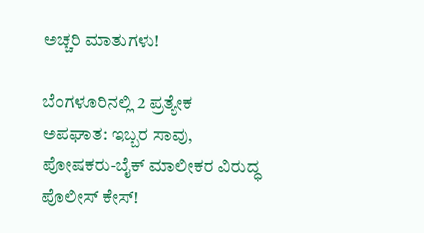ಅಚ್ಚರಿ ಮಾತುಗಳು!

ಬೆಂಗಳೂರಿನಲ್ಲಿ 2 ಪ್ರತ್ಯೇಕ ಅಪಘಾತ: ಇಬ್ಬರ ಸಾವು, ಪೋಷಕರು-ಬೈಕ್ ಮಾಲೀಕರ ವಿರುದ್ಧ ಪೊಲೀಸ್ ಕೇಸ್!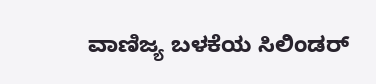ವಾಣಿಜ್ಯ ಬಳಕೆಯ ಸಿಲಿಂಡರ್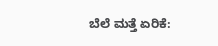ಬೆಲೆ ಮತ್ತೆ ಏರಿಕೆ: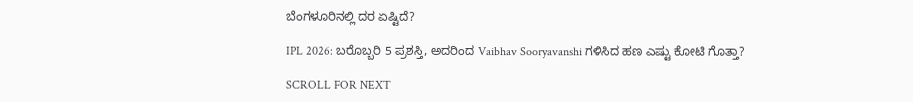ಬೆಂಗಳೂರಿನಲ್ಲಿ ದರ ಏಷ್ಟಿದೆ?

IPL 2026: ಬರೊಬ್ಬರಿ 5 ಪ್ರಶಸ್ತಿ, ಅದರಿಂದ Vaibhav Sooryavanshi ಗಳಿಸಿದ ಹಣ ಎಷ್ಟು ಕೋಟಿ ಗೊತ್ತಾ?

SCROLL FOR NEXT